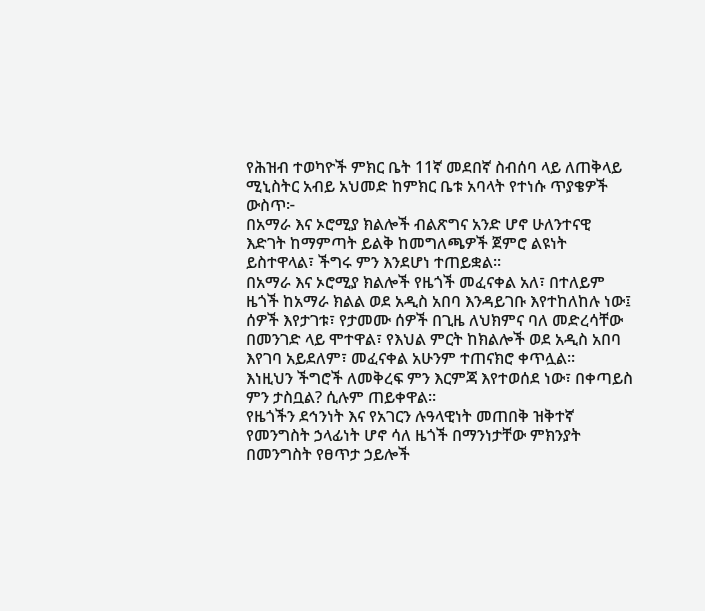የሕዝብ ተወካዮች ምክር ቤት 11ኛ መደበኛ ስብሰባ ላይ ለጠቅላይ ሚኒስትር አብይ አህመድ ከምክር ቤቱ አባላት የተነሱ ጥያቄዎች ውስጥ፦
በአማራ እና ኦሮሚያ ክልሎች ብልጽግና አንድ ሆኖ ሁለንተናዊ እድገት ከማምጣት ይልቅ ከመግለጫዎች ጀምሮ ልዩነት ይስተዋላል፣ ችግሩ ምን እንደሆነ ተጠይቋል፡፡
በአማራ እና ኦሮሚያ ክልሎች የዜጎች መፈናቀል አለ፣ በተለይም ዜጎች ከአማራ ክልል ወደ አዲስ አበባ እንዳይገቡ እየተከለከሉ ነው፤ ሰዎች እየታገቱ፣ የታመሙ ሰዎች በጊዜ ለህክምና ባለ መድረሳቸው በመንገድ ላይ ሞተዋል፣ የእህል ምርት ከክልሎች ወደ አዲስ አበባ እየገባ አይደለም፣ መፈናቀል አሁንም ተጠናክሮ ቀጥሏል፡፡
እነዚህን ችግሮች ለመቅረፍ ምን እርምጃ እየተወሰደ ነው፣ በቀጣይስ ምን ታስቧል? ሲሉም ጠይቀዋል፡፡
የዜጎችን ደኅንነት እና የአገርን ሉዓላዊነት መጠበቅ ዝቅተኛ የመንግስት ኃላፊነት ሆኖ ሳለ ዜጎች በማንነታቸው ምክንያት በመንግስት የፀጥታ ኃይሎች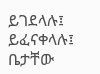ይገደላሉ፤ ይፈናቀላሉ፤ ቤታቸው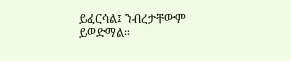ይፈርሳል፤ ንብረታቸውም ይወድማል።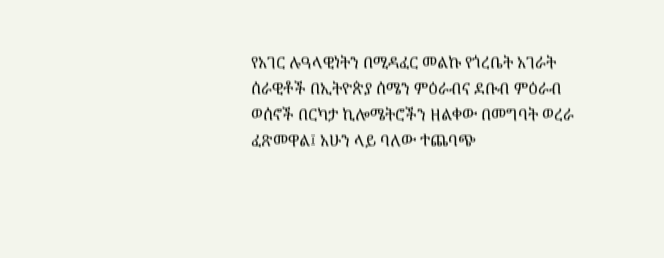የአገር ሉዓላዊነትን በሚዳፈር መልኩ የጎረቤት አገራት ሰራዊቶች በኢትዮጵያ ሰሜን ምዕራብና ደቡብ ምዕራብ ወሰኖች በርካታ ኪሎሜትሮችን ዘልቀው በመግባት ወረራ ፈጽመዋል፤ አሁን ላይ ባለው ተጨባጭ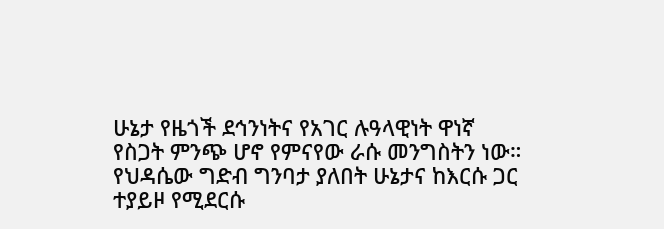ሁኔታ የዜጎች ደኅንነትና የአገር ሉዓላዊነት ዋነኛ የስጋት ምንጭ ሆኖ የምናየው ራሱ መንግስትን ነው።
የህዳሴው ግድብ ግንባታ ያለበት ሁኔታና ከእርሱ ጋር ተያይዞ የሚደርሱ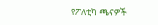የፖለቲካ ጫናዎች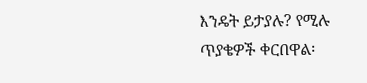እንዴት ይታያሉ? የሚሉ ጥያቄዎች ቀርበዋል፡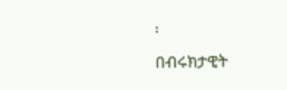፡
በብሩክታዊት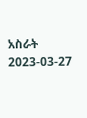አስራት
2023-03-27